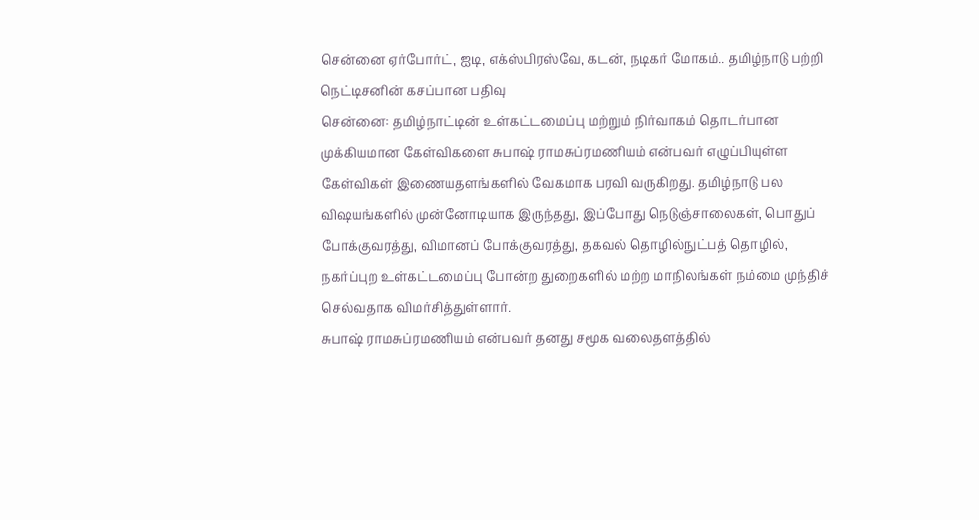சென்னை ஏர்போர்ட், ஐடி, எக்ஸ்பிரஸ்வே, கடன், நடிகர் மோகம்.. தமிழ்நாடு பற்றி நெட்டிசனின் கசப்பான பதிவு
சென்னை: தமிழ்நாட்டின் உள்கட்டமைப்பு மற்றும் நிர்வாகம் தொடர்பான முக்கியமான கேள்விகளை சுபாஷ் ராமசுப்ரமணியம் என்பவர் எழுப்பியுள்ள கேள்விகள் இணையதளங்களில் வேகமாக பரவி வருகிறது. தமிழ்நாடு பல விஷயங்களில் முன்னோடியாக இருந்தது, இப்போது நெடுஞ்சாலைகள், பொதுப் போக்குவரத்து, விமானப் போக்குவரத்து, தகவல் தொழில்நுட்பத் தொழில், நகர்ப்புற உள்கட்டமைப்பு போன்ற துறைகளில் மற்ற மாநிலங்கள் நம்மை முந்திச் செல்வதாக விமர்சித்துள்ளார்.
சுபாஷ் ராமசுப்ரமணியம் என்பவர் தனது சமூக வலைதளத்தில்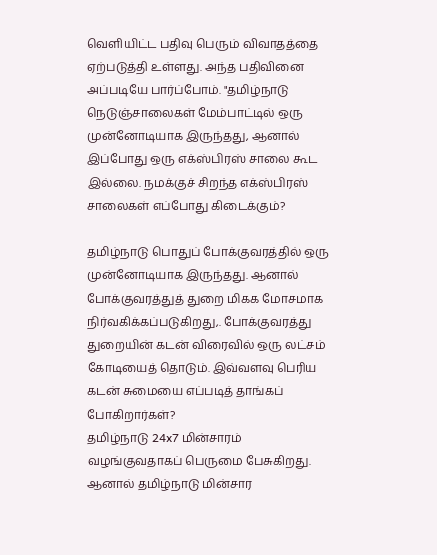வெளியிட்ட பதிவு பெரும் விவாதத்தை ஏற்படுத்தி உள்ளது. அந்த பதிவினை அப்படியே பார்ப்போம். "தமிழ்நாடு நெடுஞ்சாலைகள் மேம்பாட்டில் ஒரு முன்னோடியாக இருந்தது, ஆனால் இப்போது ஒரு எக்ஸ்பிரஸ் சாலை கூட இல்லை. நமக்குச் சிறந்த எக்ஸ்பிரஸ் சாலைகள் எப்போது கிடைக்கும்?

தமிழ்நாடு பொதுப் போக்குவரத்தில் ஒரு முன்னோடியாக இருந்தது. ஆனால் போக்குவரத்துத் துறை மிகக மோசமாக நிர்வகிக்கப்படுகிறது,. போக்குவரத்து துறையின் கடன் விரைவில் ஒரு லட்சம் கோடியைத் தொடும். இவ்வளவு பெரிய கடன் சுமையை எப்படித் தாங்கப் போகிறார்கள்?
தமிழ்நாடு 24x7 மின்சாரம் வழங்குவதாகப் பெருமை பேசுகிறது. ஆனால் தமிழ்நாடு மின்சார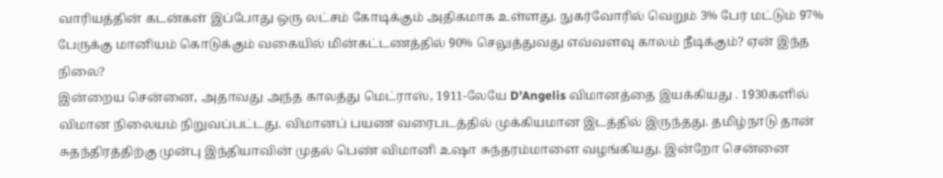வாரியத்தின் கடன்கள் இப்போது ஒரு லட்சம் கோடிக்கும் அதிகமாக உள்ளது. நுகர்வோரில் வெறும் 3% பேர் மட்டும் 97% பேருக்கு மானியம் கொடுக்கும் வகையில் மின்கட்டணத்தில் 90% செலுத்துவது எவ்வளவு காலம் நீடிக்கும்? ஏன் இந்த நிலை?
இன்றைய சென்னை, அதாவது அந்த காலத்து மெட்ராஸ், 1911-லேயே D'Angelis விமானத்தை இயக்கியது . 1930களில் விமான நிலையம் நிறுவப்பட்டது. விமானப் பயண வரைபடத்தில் முக்கியமான இடத்தில் இருந்தது. தமிழ்நாடு தான் சுதந்திரத்திற்கு முன்பு இந்தியாவின் முதல் பெண் விமானி உஷா சுந்தரம்மாளை வழங்கியது. இன்றோ சென்னை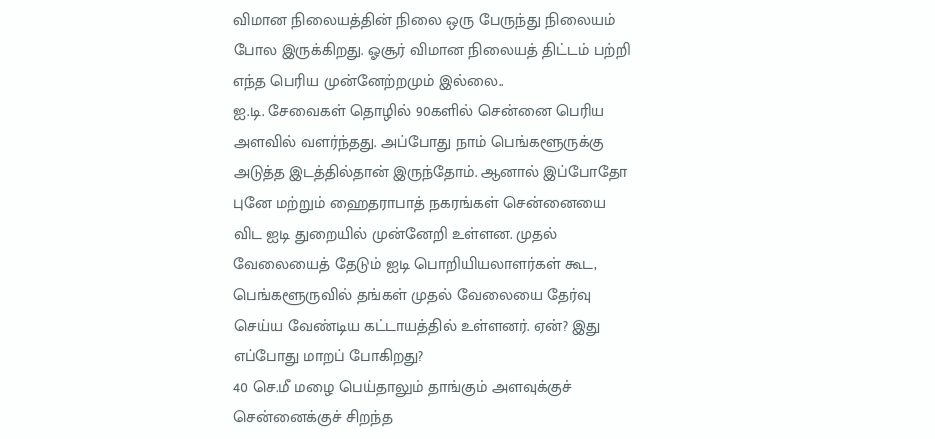விமான நிலையத்தின் நிலை ஒரு பேருந்து நிலையம் போல இருக்கிறது. ஓசூர் விமான நிலையத் திட்டம் பற்றி எந்த பெரிய முன்னேற்றமும் இல்லை..
ஐ.டி. சேவைகள் தொழில் 90களில் சென்னை பெரிய அளவில் வளர்ந்தது. அப்போது நாம் பெங்களூருக்கு அடுத்த இடத்தில்தான் இருந்தோம். ஆனால் இப்போதோ புனே மற்றும் ஹைதராபாத் நகரங்கள் சென்னையை விட ஐடி துறையில் முன்னேறி உள்ளன. முதல் வேலையைத் தேடும் ஐடி பொறியியலாளர்கள் கூட, பெங்களூருவில் தங்கள் முதல் வேலையை தேர்வு செய்ய வேண்டிய கட்டாயத்தில் உள்ளனர். ஏன்? இது எப்போது மாறப் போகிறது?
40 செ.மீ மழை பெய்தாலும் தாங்கும் அளவுக்குச் சென்னைக்குச் சிறந்த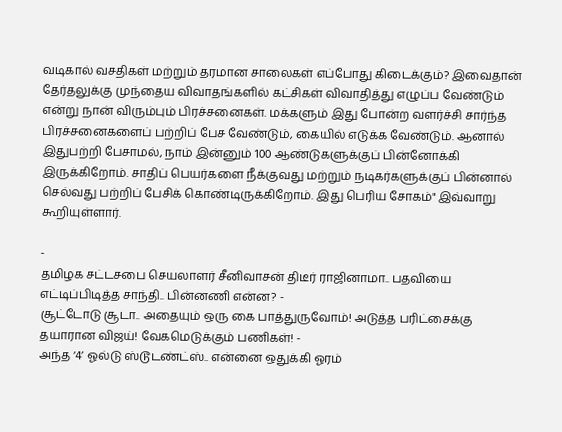வடிகால் வசதிகள் மற்றும் தரமான சாலைகள் எப்போது கிடைக்கும்? இவைதான் தேர்தலுக்கு முந்தைய விவாதங்களில் கட்சிகள் விவாதித்து எழுப்ப வேண்டும் என்று நான் விரும்பும் பிரச்சனைகள். மக்களும் இது போன்ற வளர்ச்சி சார்ந்த பிரச்சனைகளைப் பற்றிப் பேச வேண்டும், கையில் எடுக்க வேண்டும். ஆனால் இதுபற்றி பேசாமல், நாம் இன்னும் 100 ஆண்டுகளுக்குப் பின்னோக்கி இருக்கிறோம். சாதிப் பெயர்களை நீக்குவது மற்றும் நடிகர்களுக்குப் பின்னால் செல்வது பற்றிப் பேசிக் கொண்டிருக்கிறோம். இது பெரிய சோகம்" இவ்வாறு கூறியுள்ளார்.

-
தமிழக சட்டசபை செயலாளர் சீனிவாசன் திடீர் ராஜினாமா.. பதவியை எட்டிப்பிடித்த சாந்தி.. பின்னணி என்ன? -
சூட்டோடு சூடா.. அதையும் ஒரு கை பாத்துருவோம்! அடுத்த பரிட்சைக்கு தயாரான விஜய்! வேகமெடுக்கும் பணிகள்! -
அந்த ‘4’ ஓல்டு ஸ்டூடண்ட்ஸ்.. என்னை ஒதுக்கி ஓரம்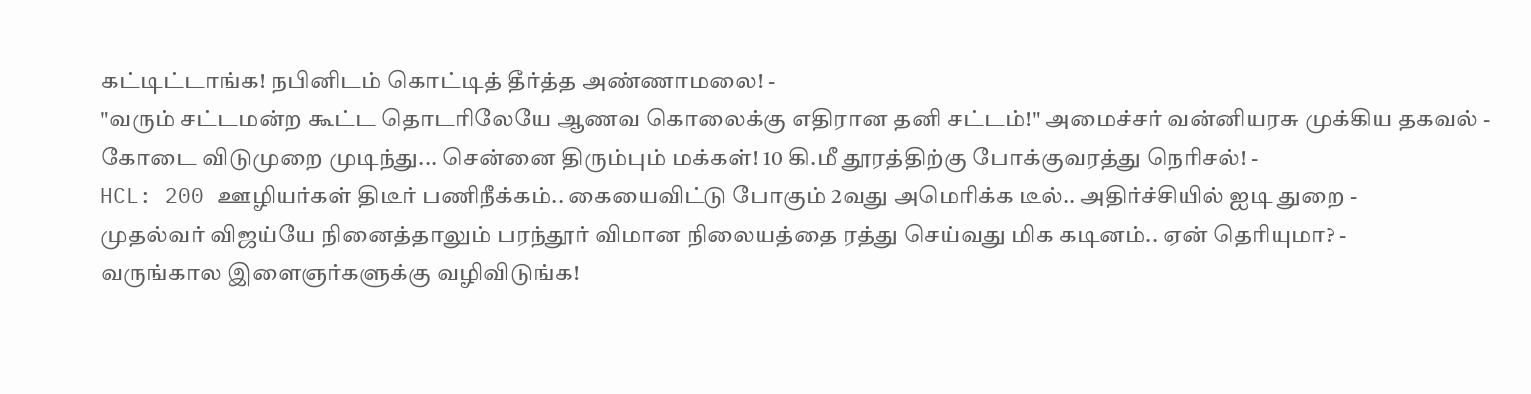கட்டிட்டாங்க! நபினிடம் கொட்டித் தீர்த்த அண்ணாமலை! -
"வரும் சட்டமன்ற கூட்ட தொடரிலேயே ஆணவ கொலைக்கு எதிரான தனி சட்டம்!" அமைச்சர் வன்னியரசு முக்கிய தகவல் -
கோடை விடுமுறை முடிந்து... சென்னை திரும்பும் மக்கள்! 10 கி.மீ தூரத்திற்கு போக்குவரத்து நெரிசல்! -
HCL: 200 ஊழியர்கள் திடீர் பணிநீக்கம்.. கையைவிட்டு போகும் 2வது அமெரிக்க டீல்.. அதிர்ச்சியில் ஐடி துறை -
முதல்வர் விஜய்யே நினைத்தாலும் பரந்தூர் விமான நிலையத்தை ரத்து செய்வது மிக கடினம்.. ஏன் தெரியுமா? -
வருங்கால இளைஞர்களுக்கு வழிவிடுங்க!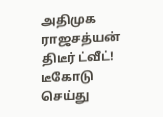அதிமுக ராஜசத்யன் திடீர் ட்வீட்! டீகோடு செய்து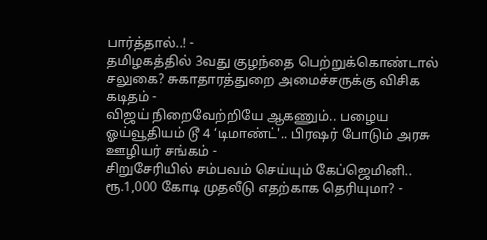பார்த்தால்..! -
தமிழகத்தில் 3வது குழந்தை பெற்றுக்கொண்டால் சலுகை? சுகாதாரத்துறை அமைச்சருக்கு விசிக கடிதம் -
விஜய் நிறைவேற்றியே ஆகணும்.. பழைய ஓய்வூதியம் டூ 4 ‘டிமாண்ட்'.. பிரஷர் போடும் அரசு ஊழியர் சங்கம் -
சிறுசேரியில் சம்பவம் செய்யும் கேப்ஜெமினி.. ரூ.1,000 கோடி முதலீடு எதற்காக தெரியுமா? -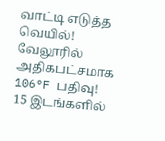வாட்டி எடுத்த வெயில்! வேலூரில் அதிகபட்சமாக 106°F பதிவு! 15 இடங்களில்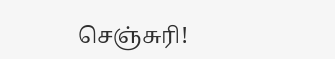செஞ்சுரி!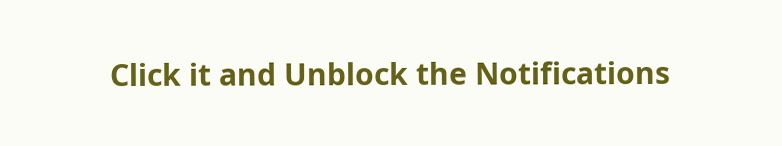Click it and Unblock the Notifications